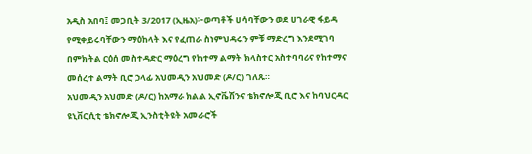አዲስ አበባ፤ መጋቢት 3/2017 (ኢዜአ)፦ወጣቶች ሀሳባቸውን ወደ ሀገራዊ ፋይዳ የሚቀይሩባቸውን ማዕከላት እና የፈጠራ ስነምህዳሩን ምቹ ማድረግ እንደሚገባ በምክትል ርዕሰ መስተዳድር ማዕረግ የከተማ ልማት ክላስተር አስተባባሪና የከተማና መሰረተ ልማት ቢሮ ኃላፊ አህመዲን አህመድ (ዶ/ር) ገለጹ።
አህመዲን አህመድ (ዶ/ር) ከአማራ ክልል ኢኖቬሽንና ቴክኖሎጂ ቢሮ እና ከባህርዳር ዩኒቨርሲቲ ቴክኖሎጂ ኢንስቲትዩት አመራሮች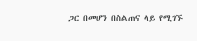ጋር በመሆን በስልጠና ላይ የሚገኙ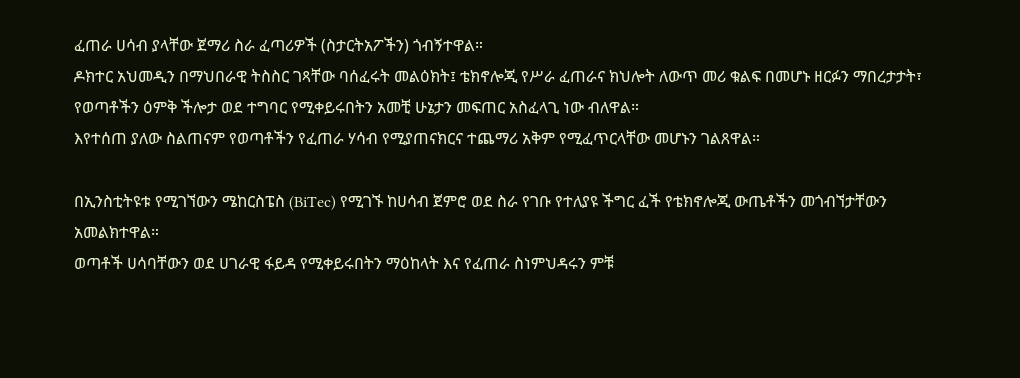ፈጠራ ሀሳብ ያላቸው ጀማሪ ስራ ፈጣሪዎች (ስታርትአፖችን) ጎብኝተዋል።
ዶክተር አህመዲን በማህበራዊ ትስስር ገጻቸው ባሰፈሩት መልዕክት፤ ቴክኖሎጂ የሥራ ፈጠራና ክህሎት ለውጥ መሪ ቁልፍ በመሆኑ ዘርፉን ማበረታታት፣ የወጣቶችን ዕምቅ ችሎታ ወደ ተግባር የሚቀይሩበትን አመቺ ሁኔታን መፍጠር አስፈላጊ ነው ብለዋል።
እየተሰጠ ያለው ስልጠናም የወጣቶችን የፈጠራ ሃሳብ የሚያጠናክርና ተጨማሪ አቅም የሚፈጥርላቸው መሆኑን ገልጸዋል።

በኢንስቲትዩቱ የሚገኘውን ሜከርስፔስ (BiTec) የሚገኙ ከሀሳብ ጀምሮ ወደ ስራ የገቡ የተለያዩ ችግር ፈች የቴክኖሎጂ ውጤቶችን መጎብኘታቸውን አመልክተዋል።
ወጣቶች ሀሳባቸውን ወደ ሀገራዊ ፋይዳ የሚቀይሩበትን ማዕከላት እና የፈጠራ ስነምህዳሩን ምቹ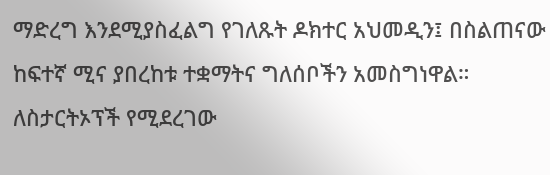ማድረግ እንደሚያስፈልግ የገለጹት ዶክተር አህመዲን፤ በስልጠናው ከፍተኛ ሚና ያበረከቱ ተቋማትና ግለሰቦችን አመስግነዋል።
ለስታርትኦፕች የሚደረገው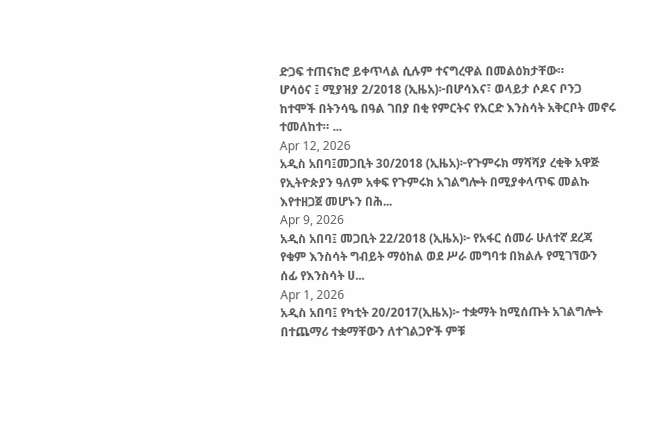ድጋፍ ተጠናክሮ ይቀጥላል ሲሉም ተናግረዋል በመልዕክታቸው።
ሆሳዕና ፤ ሚያዝያ 2/2018 (ኢዜአ)፦በሆሳእና፣ ወላይታ ሶዶና ቦንጋ ከተሞች በትንሳዔ በዓል ገበያ በቂ የምርትና የእርድ እንስሳት አቅርቦት መኖሩ ተመለከተ። ...
Apr 12, 2026
አዲስ አበባ፤መጋቢት 30/2018 (ኢዜአ)፦የጉምሩክ ማሻሻያ ረቂቅ አዋጅ የኢትዮጵያን ዓለም አቀፍ የጉምሩክ አገልግሎት በሚያቀላጥፍ መልኩ እየተዘጋጀ መሆኑን በሕ...
Apr 9, 2026
አዲስ አበባ፤ መጋቢት 22/2018 (ኢዜአ)፦ የአፋር ሰመራ ሁለተኛ ደረጃ የቁም እንስሳት ግብይት ማዕከል ወደ ሥራ መግባቱ በክልሉ የሚገኘውን ሰፊ የእንስሳት ሀ...
Apr 1, 2026
አዲስ አበባ፤ የካቲት 20/2017(ኢዜአ)፦ ተቋማት ከሚሰጡት አገልግሎት በተጨማሪ ተቋማቸውን ለተገልጋዮች ምቹ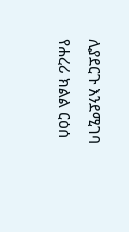ሊያደርጉ እንደሚገባ የሐረሪ ክልል ርዕሰ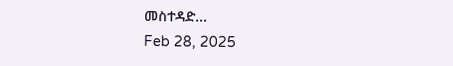መስተዳድ...
Feb 28, 2025